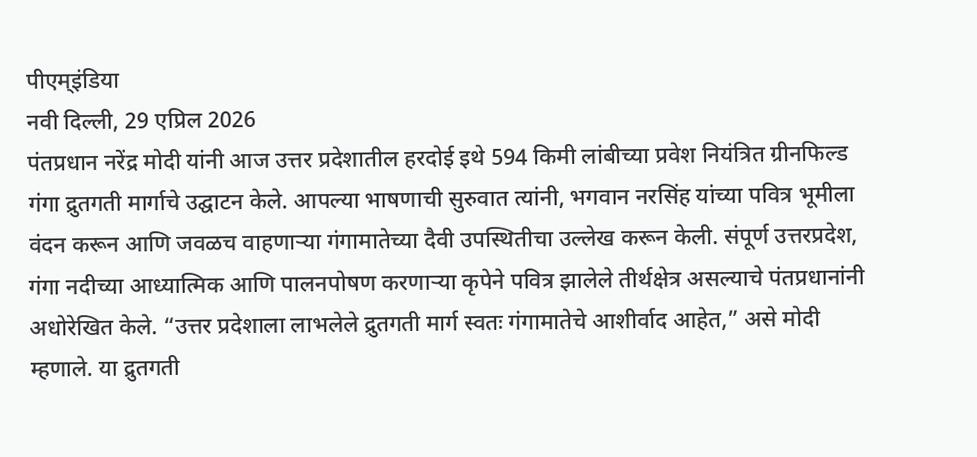पीएम्इंडिया
नवी दिल्ली, 29 एप्रिल 2026
पंतप्रधान नरेंद्र मोदी यांनी आज उत्तर प्रदेशातील हरदोई इथे 594 किमी लांबीच्या प्रवेश नियंत्रित ग्रीनफिल्ड गंगा द्रुतगती मार्गाचे उद्घाटन केले. आपल्या भाषणाची सुरुवात त्यांनी, भगवान नरसिंह यांच्या पवित्र भूमीला वंदन करून आणि जवळच वाहणाऱ्या गंगामातेच्या दैवी उपस्थितीचा उल्लेख करून केली. संपूर्ण उत्तरप्रदेश, गंगा नदीच्या आध्यात्मिक आणि पालनपोषण करणाऱ्या कृपेने पवित्र झालेले तीर्थक्षेत्र असल्याचे पंतप्रधानांनी अधोरेखित केले. “उत्तर प्रदेशाला लाभलेले द्रुतगती मार्ग स्वतः गंगामातेचे आशीर्वाद आहेत,” असे मोदी म्हणाले. या द्रुतगती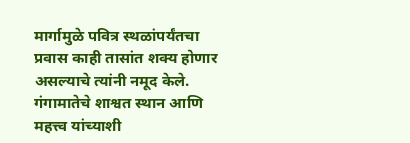मार्गामुळे पवित्र स्थळांपर्यंतचा प्रवास काही तासांत शक्य होणार असल्याचे त्यांनी नमूद केले.
गंगामातेचे शाश्वत स्थान आणि महत्त्व यांच्याशी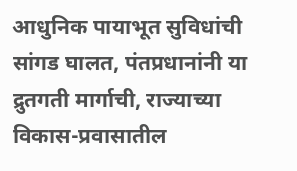आधुनिक पायाभूत सुविधांची सांगड घालत, पंतप्रधानांनी या द्रुतगती मार्गाची, राज्याच्या विकास-प्रवासातील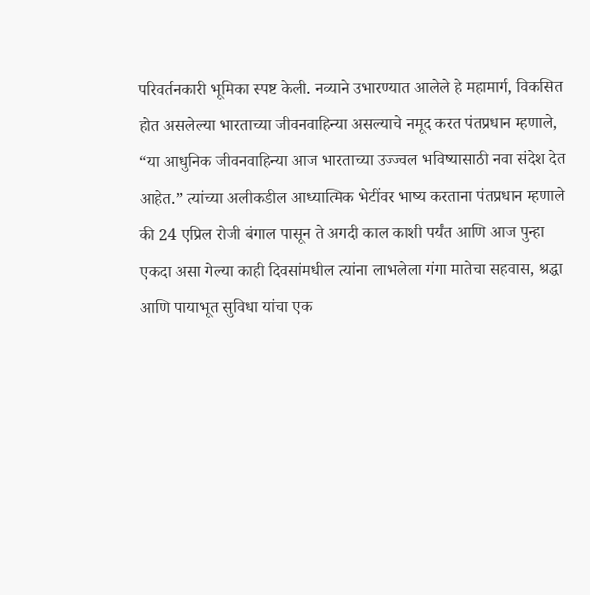परिवर्तनकारी भूमिका स्पष्ट केली. नव्याने उभारण्यात आलेले हे महामार्ग, विकसित होत असलेल्या भारताच्या जीवनवाहिन्या असल्याचे नमूद करत पंतप्रधान म्हणाले, “या आधुनिक जीवनवाहिन्या आज भारताच्या उज्ज्वल भविष्यासाठी नवा संदेश देत आहेत.” त्यांच्या अलीकडील आध्यात्मिक भेटींवर भाष्य करताना पंतप्रधान म्हणाले की 24 एप्रिल रोजी बंगाल पासून ते अगदी काल काशी पर्यंत आणि आज पुन्हा एकदा असा गेल्या काही दिवसांमधील त्यांना लाभलेला गंगा मातेचा सहवास, श्रद्धा आणि पायाभूत सुविधा यांचा एक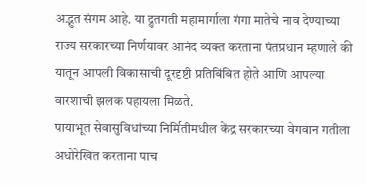अद्भुत संगम आहे. या द्रुतगती महामार्गाला गंगा मातेचे नाव देण्याच्या राज्य सरकारच्या निर्णयावर आनंद व्यक्त करताना पंतप्रधान म्हणाले की यातून आपली विकासाची दूरदृष्टी प्रतिबिंबित होते आणि आपल्या वारशाची झलक पहायला मिळते.
पायाभूत सेवासुविधांच्या निर्मितीमधील केंद्र सरकारच्या वेगवान गतीला अधोरेखित करताना पाच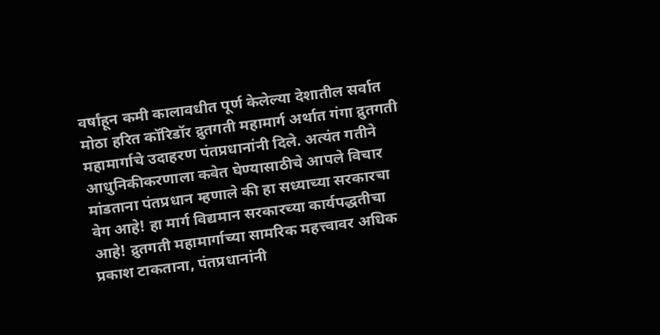वर्षांहून कमी कालावधीत पूर्ण केलेल्या देशातील सर्वात मोठा हरित कॉरिडॉर द्रुतगती महामार्ग अर्थात गंगा द्रुतगती महामार्गाचे उदाहरण पंतप्रधानांनी दिले. अत्यंत गतीने आधुनिकीकरणाला कवेत घेण्यासाठीचे आपले विचार मांडताना पंतप्रधान म्हणाले की हा सध्याच्या सरकारचा वेग आहे! हा मार्ग विद्यमान सरकारच्या कार्यपद्धतीचा आहे! द्रुतगती महामार्गाच्या सामरिक महत्त्वावर अधिक प्रकाश टाकताना, पंतप्रधानांनी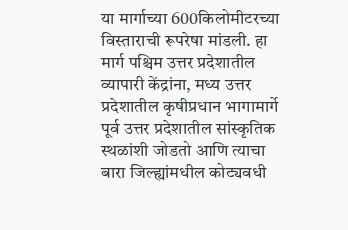या मार्गाच्या 600किलोमीटरच्या विस्ताराची रूपरेषा मांडली. हा मार्ग पश्चिम उत्तर प्रदेशातील व्यापारी केंद्रांना, मध्य उत्तर प्रदेशातील कृषीप्रधान भागामार्गे पूर्व उत्तर प्रदेशातील सांस्कृतिक स्थळांशी जोडतो आणि त्याचा बारा जिल्ह्यांमधील कोट्यवधी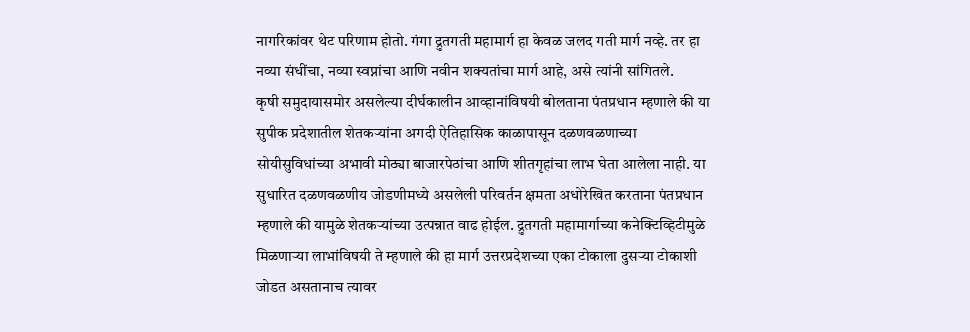नागरिकांवर थेट परिणाम होतो. गंगा द्रुतगती महामार्ग हा केवळ जलद गती मार्ग नव्हे. तर हा नव्या संधींचा, नव्या स्वप्नांचा आणि नवीन शक्यतांचा मार्ग आहे, असे त्यांनी सांगितले.
कृषी समुदायासमोर असलेल्या दीर्घकालीन आव्हानांविषयी बोलताना पंतप्रधान म्हणाले की या सुपीक प्रदेशातील शेतकऱ्यांना अगदी ऐतिहासिक काळापासून दळणवळणाच्या सोयीसुविधांच्या अभावी मोठ्या बाजारपेठांचा आणि शीतगृहांचा लाभ घेता आलेला नाही. या सुधारित दळणवळणीय जोडणीमध्ये असलेली परिवर्तन क्षमता अधोरेखित करताना पंतप्रधान म्हणाले की यामुळे शेतकऱ्यांच्या उत्पन्नात वाढ होईल. द्रुतगती महामार्गाच्या कनेक्टिव्हिटीमुळे मिळणाऱ्या लाभांविषयी ते म्हणाले की हा मार्ग उत्तरप्रदेशच्या एका टोकाला दुसऱ्या टोकाशी जोडत असतानाच त्यावर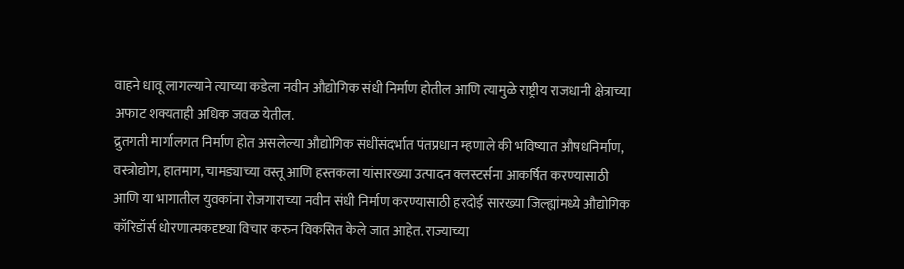वाहने धावू लागल्याने त्याच्या कडेला नवीन औद्योगिक संधी निर्माण होतील आणि त्यामुळे राष्ट्रीय राजधानी क्षेत्राच्या अफाट शक्यताही अधिक जवळ येतील.
द्रुतगती मार्गालगत निर्माण होत असलेल्या औद्योगिक संधींसंदर्भात पंतप्रधान म्हणाले की भविष्यात औषधनिर्माण, वस्त्रोद्योग, हातमाग, चामड्याच्या वस्तू आणि हस्तकला यांसारख्या उत्पादन क्लस्टर्सना आकर्षित करण्यासाठी आणि या भागातील युवकांना रोजगाराच्या नवीन संधी निर्माण करण्यासाठी हरदोई सारख्या जिल्ह्यांमध्ये औद्योगिक कॉरिडॉर्स धोरणात्मकदृष्ट्या विचार करुन विकसित केले जात आहेत. राज्याच्या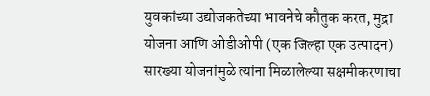युवकांच्या उद्योजकतेच्या भावनेचे कौतुक करत, मुद्रा योजना आणि ओडीओपी (एक जिल्हा एक उत्पादन) सारख्या योजनांमुळे त्यांना मिळालेल्या सक्षमीकरणाचा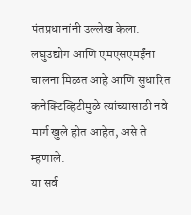पंतप्रधानांनी उल्लेख केला. लघुउद्योग आणि एमएसएमईंना चालना मिळत आहे आणि सुधारित कनेक्टिव्हिटीमुळे त्यांच्यासाठी नवे मार्ग खुले होत आहेत, असे ते म्हणाले.
या सर्व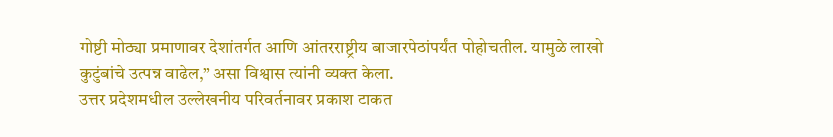गोष्टी मोठ्या प्रमाणावर देशांतर्गत आणि आंतरराष्ट्रीय बाजारपेठांपर्यंत पोहोचतील. यामुळे लाखो कुटुंबांचे उत्पन्न वाढेल,” असा विश्वास त्यांनी व्यक्त केला.
उत्तर प्रदेशमधील उल्लेखनीय परिवर्तनावर प्रकाश टाकत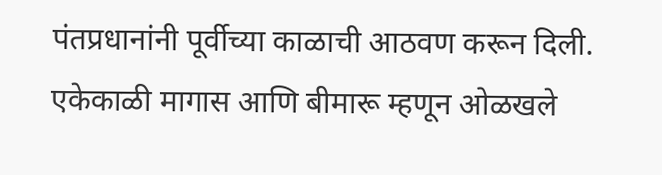पंतप्रधानांनी पूर्वीच्या काळाची आठवण करून दिली. एकेकाळी मागास आणि बीमारू म्हणून ओळखले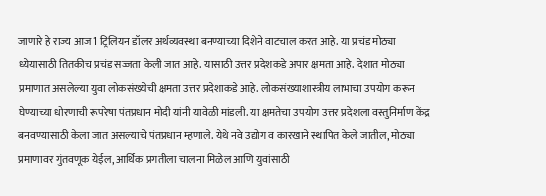जाणारे हे राज्य आज 1 ट्रिलियन डॉलर अर्थव्यवस्था बनण्याच्या दिशेने वाटचाल करत आहे. या प्रचंड मोठ्या ध्येयासाठी तितकीच प्रचंड सज्जता केली जात आहे. यासाठी उत्तर प्रदेशकडे अपार क्षमता आहे. देशात मोठ्या प्रमाणात असलेल्या युवा लोकसंख्येची क्षमता उत्तर प्रदेशाकडे आहे. लोकसंख्याशास्त्रीय लाभाचा उपयोग करून घेण्याच्या धोरणाची रूपरेषा पंतप्रधान मोदी यांनी यावेळी मांडली. या क्षमतेचा उपयोग उत्तर प्रदेशला वस्तुनिर्माण केंद्र बनवण्यासाठी केला जात असल्याचे पंतप्रधान म्हणाले. येथे नवे उद्योग व कारखाने स्थापित केले जातील, मोठ्या प्रमाणावर गुंतवणूक येईल, आर्थिक प्रगतीला चालना मिळेल आणि युवांसाठी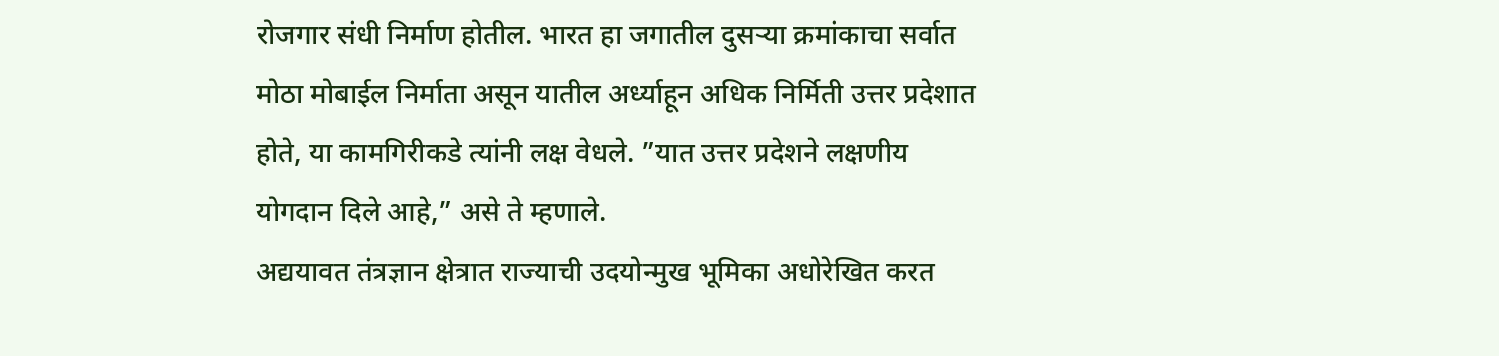रोजगार संधी निर्माण होतील. भारत हा जगातील दुसऱ्या क्रमांकाचा सर्वात मोठा मोबाईल निर्माता असून यातील अर्ध्याहून अधिक निर्मिती उत्तर प्रदेशात होते, या कामगिरीकडे त्यांनी लक्ष वेधले. ”यात उत्तर प्रदेशने लक्षणीय योगदान दिले आहे,” असे ते म्हणाले.
अद्ययावत तंत्रज्ञान क्षेत्रात राज्याची उदयोन्मुख भूमिका अधोरेखित करत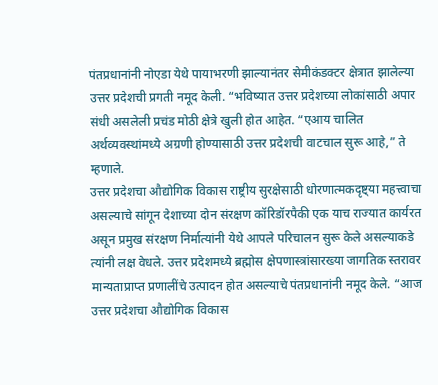पंतप्रधानांनी नोएडा येथे पायाभरणी झाल्यानंतर सेमीकंडक्टर क्षेत्रात झालेल्या उत्तर प्रदेशची प्रगती नमूद केली. “भविष्यात उत्तर प्रदेशच्या लोकांसाठी अपार संधी असलेली प्रचंड मोठी क्षेत्रे खुली होत आहेत. “एआय चालित अर्थव्यवस्थांमध्ये अग्रणी होण्यासाठी उत्तर प्रदेशची वाटचाल सुरू आहे,” ते म्हणाले.
उत्तर प्रदेशचा औद्योगिक विकास राष्ट्रीय सुरक्षेसाठी धोरणात्मकदृष्ट्या महत्त्वाचा असल्याचे सांगून देशाच्या दोन संरक्षण कॉरिडॉरपैकी एक याच राज्यात कार्यरत असून प्रमुख संरक्षण निर्मात्यांनी येथे आपले परिचालन सुरू केले असल्याकडे त्यांनी लक्ष वेधले. उत्तर प्रदेशमध्ये ब्रह्मोस क्षेपणास्त्रांसारख्या जागतिक स्तरावर मान्यताप्राप्त प्रणालींचे उत्पादन होत असल्याचे पंतप्रधानांनी नमूद केले. “आज उत्तर प्रदेशचा औद्योगिक विकास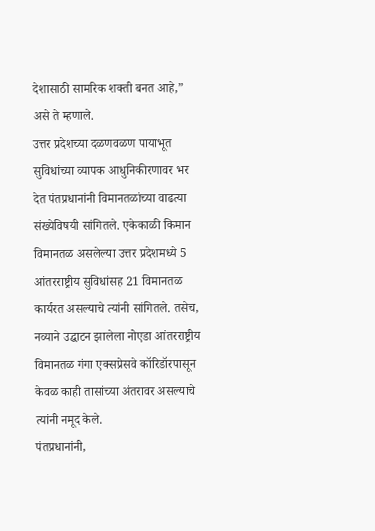देशासाठी सामरिक शक्ती बनत आहे,” असे ते म्हणाले.
उत्तर प्रदेशच्या दळणवळण पायाभूत सुविधांच्या व्यापक आधुनिकीरणावर भर देत पंतप्रधानांनी विमानतळांच्या वाढत्या संख्येविषयी सांगितले. एकेकाळी किमान विमानतळ असलेल्या उत्तर प्रदेशमध्ये 5 आंतरराष्ट्रीय सुविधांसह 21 विमानतळ कार्यरत असल्याचे त्यांनी सांगितले. तसेच, नव्याने उद्घाटन झालेला नोएडा आंतरराष्ट्रीय विमानतळ गंगा एक्सप्रेसवे कॉरिडॉरपासून केवळ काही तासांच्या अंतरावर असल्याचे त्यांनी नमूद केले.
पंतप्रधानांनी,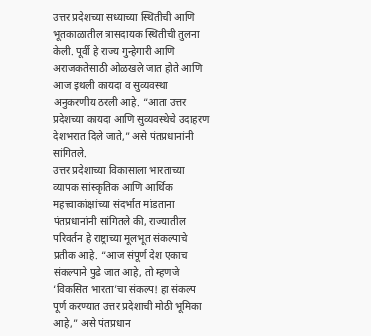उत्तर प्रदेशच्या सध्याच्या स्थितीची आणि भूतकाळातील त्रासदायक स्थितीची तुलना केली. पूर्वी हे राज्य गुन्हेगारी आणि अराजकतेसाठी ओळखले जात होते आणि आज इथली कायदा व सुव्यवस्था अनुकरणीय ठरली आहे. “आता उत्तर प्रदेशच्या कायदा आणि सुव्यवस्थेचे उदाहरण देशभरात दिले जाते,” असे पंतप्रधानांनी सांगितले.
उत्तर प्रदेशाच्या विकासाला भारताच्या व्यापक सांस्कृतिक आणि आर्थिक महत्त्वाकांक्षांच्या संदर्भात मांडताना पंतप्रधानांनी सांगितले की, राज्यातील परिवर्तन हे राष्ट्राच्या मूलभूत संकल्पाचे प्रतीक आहे. “आज संपूर्ण देश एकाच संकल्पाने पुढे जात आहे, तो म्हणजे ‘विकसित भारता’चा संकल्प! हा संकल्प पूर्ण करण्यात उत्तर प्रदेशाची मोठी भूमिका आहे,” असे पंतप्रधान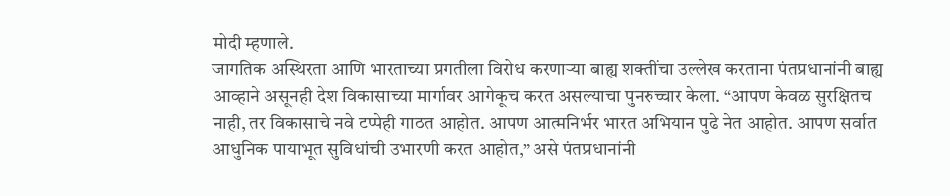मोदी म्हणाले.
जागतिक अस्थिरता आणि भारताच्या प्रगतीला विरोध करणाऱ्या बाह्य शक्तींचा उल्लेख करताना पंतप्रधानांनी बाह्य आव्हाने असूनही देश विकासाच्या मार्गावर आगेकूच करत असल्याचा पुनरुच्चार केला. “आपण केवळ सुरक्षितच नाही, तर विकासाचे नवे टप्पेही गाठत आहोत. आपण आत्मनिर्भर भारत अभियान पुढे नेत आहोत. आपण सर्वात आधुनिक पायाभूत सुविधांची उभारणी करत आहोत,” असे पंतप्रधानांनी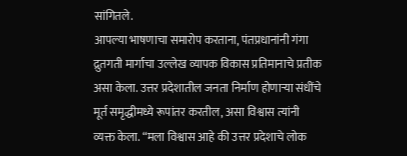सांगितले.
आपल्या भाषणाचा समारोप करताना, पंतप्रधानांनी गंगा द्रुतगती मार्गाचा उल्लेख व्यापक विकास प्रतिमानाचे प्रतीक असा केला. उत्तर प्रदेशातील जनता निर्माण होणाऱ्या संधींचे मूर्त समृद्धीमध्ये रूपांतर करतील, असा विश्वास त्यांनी व्यक्त केला. “मला विश्वास आहे की उत्तर प्रदेशाचे लोक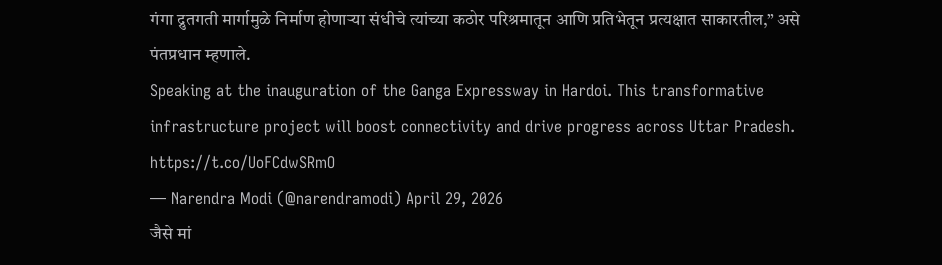गंगा द्रुतगती मार्गामुळे निर्माण होणाऱ्या संधीचे त्यांच्या कठोर परिश्रमातून आणि प्रतिभेतून प्रत्यक्षात साकारतील,” असे पंतप्रधान म्हणाले.
Speaking at the inauguration of the Ganga Expressway in Hardoi. This transformative infrastructure project will boost connectivity and drive progress across Uttar Pradesh. https://t.co/UoFCdwSRmO
— Narendra Modi (@narendramodi) April 29, 2026
जैसे मां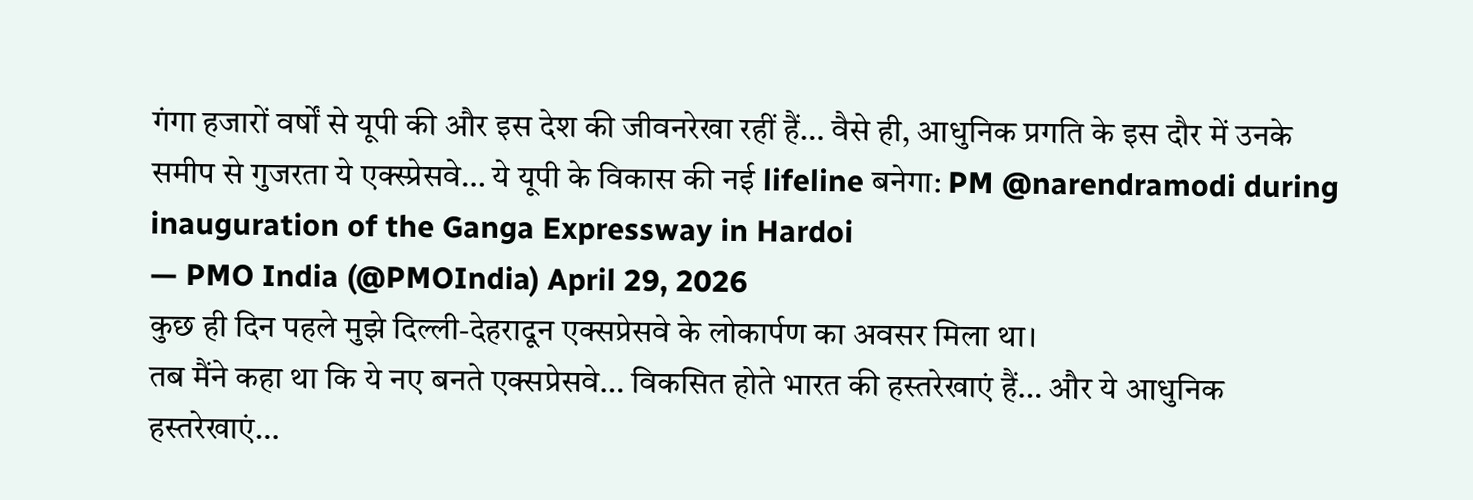गंगा हजारों वर्षों से यूपी की और इस देश की जीवनरेखा रहीं हैं… वैसे ही, आधुनिक प्रगति के इस दौर में उनके समीप से गुजरता ये एक्स्प्रेसवे… ये यूपी के विकास की नई lifeline बनेगा: PM @narendramodi during inauguration of the Ganga Expressway in Hardoi
— PMO India (@PMOIndia) April 29, 2026
कुछ ही दिन पहले मुझे दिल्ली-देहरादून एक्सप्रेसवे के लोकार्पण का अवसर मिला था।
तब मैंने कहा था कि ये नए बनते एक्सप्रेसवे… विकसित होते भारत की हस्तरेखाएं हैं… और ये आधुनिक हस्तरेखाएं…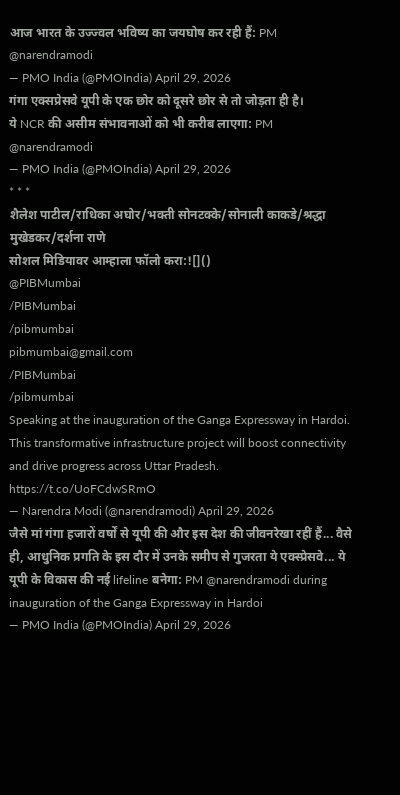आज भारत के उज्ज्वल भविष्य का जयघोष कर रही हैं: PM @narendramodi
— PMO India (@PMOIndia) April 29, 2026
गंगा एक्सप्रेसवे यूपी के एक छोर को दूसरे छोर से तो जोड़ता ही है।
ये NCR की असीम संभावनाओं को भी करीब लाएगा: PM @narendramodi
— PMO India (@PMOIndia) April 29, 2026
* * *
शैलेश पाटील/राधिका अघोर/भक्ती सोनटक्के/सोनाली काकडे/श्रद्धा मुखेडकर/दर्शना राणे
सोशल मिडियावर आम्हाला फॉलो करा:![]()
@PIBMumbai
/PIBMumbai
/pibmumbai
pibmumbai@gmail.com
/PIBMumbai
/pibmumbai
Speaking at the inauguration of the Ganga Expressway in Hardoi. This transformative infrastructure project will boost connectivity and drive progress across Uttar Pradesh. https://t.co/UoFCdwSRmO
— Narendra Modi (@narendramodi) April 29, 2026
जैसे मां गंगा हजारों वर्षों से यूपी की और इस देश की जीवनरेखा रहीं हैं... वैसे ही, आधुनिक प्रगति के इस दौर में उनके समीप से गुजरता ये एक्स्प्रेसवे... ये यूपी के विकास की नई lifeline बनेगा: PM @narendramodi during inauguration of the Ganga Expressway in Hardoi
— PMO India (@PMOIndia) April 29, 2026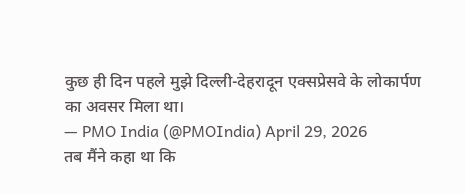कुछ ही दिन पहले मुझे दिल्ली-देहरादून एक्सप्रेसवे के लोकार्पण का अवसर मिला था।
— PMO India (@PMOIndia) April 29, 2026
तब मैंने कहा था कि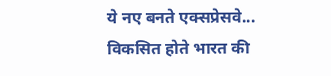ये नए बनते एक्सप्रेसवे... विकसित होते भारत की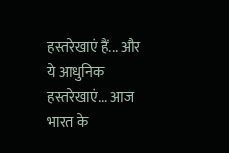हस्तरेखाएं हैं... और ये आधुनिक हस्तरेखाएं... आज भारत के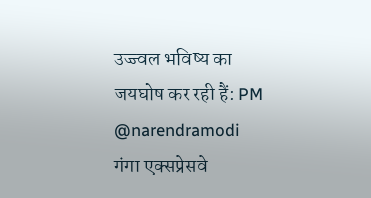उज्ज्वल भविष्य का जयघोष कर रही हैं: PM @narendramodi
गंगा एक्सप्रेसवे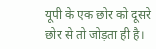यूपी के एक छोर को दूसरे छोर से तो जोड़ता ही है।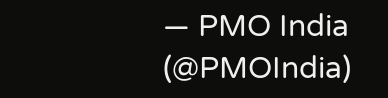— PMO India (@PMOIndia)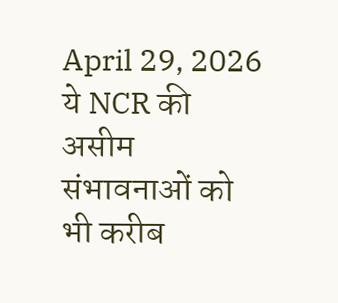April 29, 2026
ये NCR की असीम संभावनाओं को भी करीब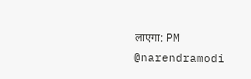लाएगा: PM @narendramodi